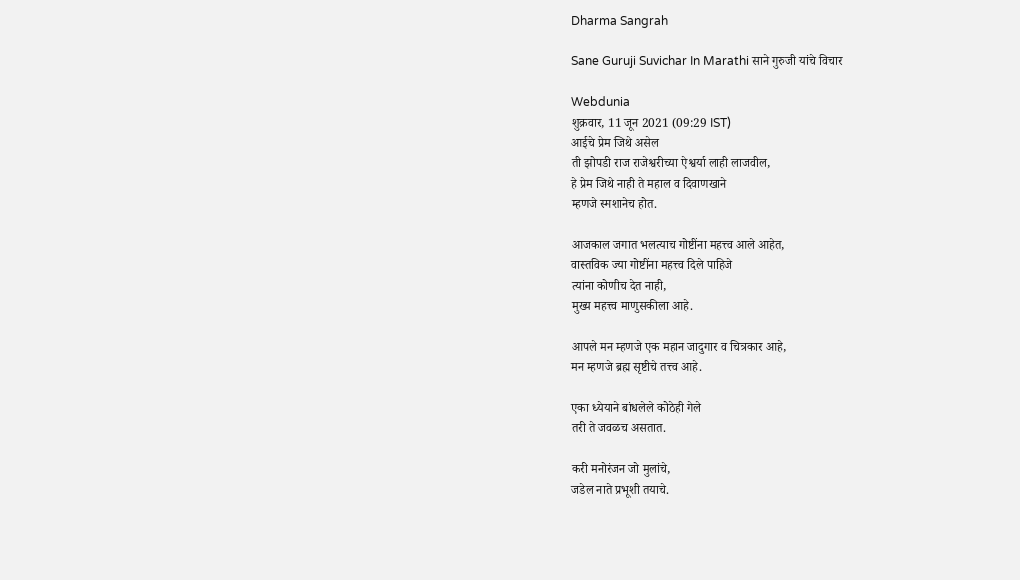Dharma Sangrah

Sane Guruji Suvichar In Marathi साने गुरुजी यांचे विचार

Webdunia
शुक्रवार, 11 जून 2021 (09:29 IST)
आईचे प्रेम जिथे असेल
ती झोपडी राज राजेश्वरीच्या ऐश्वर्या लाही लाजवील,
हे प्रेम जिथे नाही ते महाल व दिवाणखाने
म्हणजे स्मशानेच होत.

आजकाल जगात भलत्याच गोष्टींना महत्त्व आले आहेत,
वास्तविक ज्या गोष्टींना महत्त्व दिले पाहिजे
त्यांना कोणीच देत नाही,
मुख्य महत्त्व माणुसकीला आहे.

आपले मन म्हणजे एक महान जादुगार व चित्रकार आहे,
मन म्हणजे ब्रह्म सृष्टीचे तत्त्व आहे.

एका ध्येयाने बांधलेले कोठेही गेले
तरी ते जवळच असतात.

करी मनोरंजन जो मुलांचे,
जडेल नाते प्रभूशी तयाचे.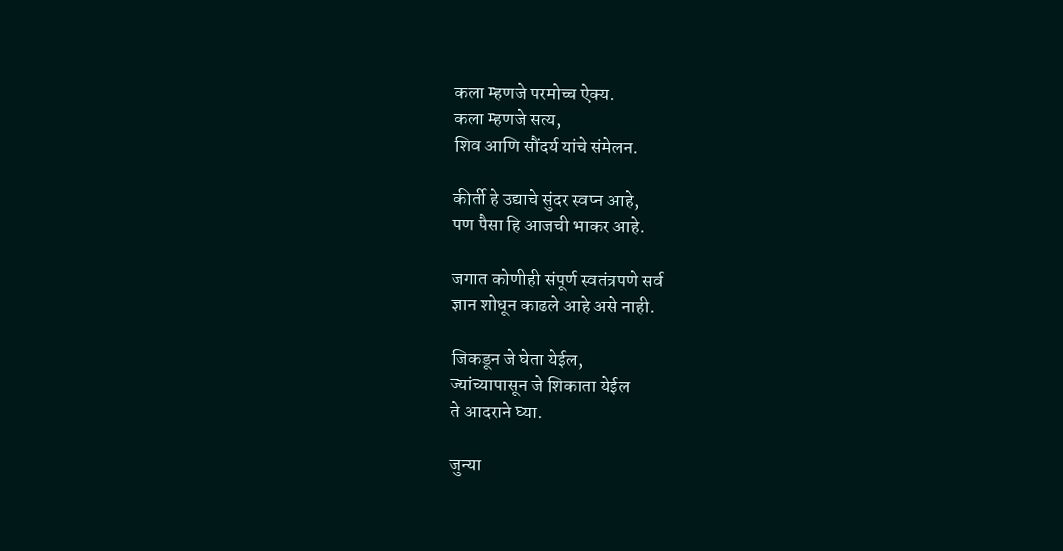कला म्हणजे परमोच्च ऐक्य.
कला म्हणजे सत्य,
शिव आणि सौंदर्य यांचे संमेलन.

कीर्ती हे उद्याचे सुंदर स्वप्न आहे,
पण पैसा हि आजची भाकर आहे.

जगात कोणीही संपूर्ण स्वतंत्रपणे सर्व
ज्ञान शोधून काढले आहे असे नाही.

जिकडून जे घेता येईल,
ज्यांच्यापासून जे शिकाता येईल
ते आदराने घ्या.

जुन्या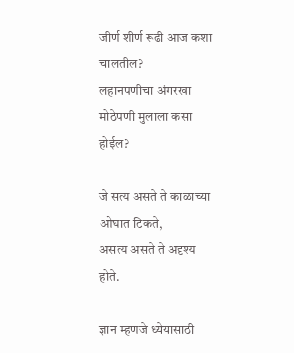जीर्ण शीर्ण रूढी आज कशा चालतील?
लहानपणीचा अंगरखा मोठेपणी मुलाला कसा होईल?

जे सत्य असते ते काळाच्या ओघात टिकते,
असत्य असते ते अदृश्य होते.

ज्ञान म्हणजे ध्येयासाठी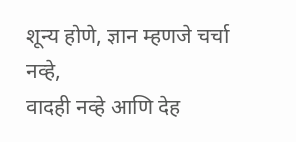शून्य होणे, ज्ञान म्हणजे चर्चा नव्हे,
वादही नव्हे आणि देह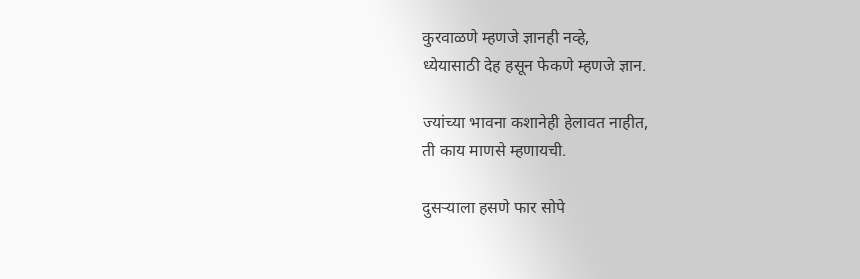कुरवाळणे म्हणजे ज्ञानही नव्हे,
ध्येयासाठी देह हसून फेकणे म्हणजे ज्ञान.

ज्यांच्या भावना कशानेही हेलावत नाहीत,
ती काय माणसे म्हणायची.

दुसऱ्याला हसणे फार सोपे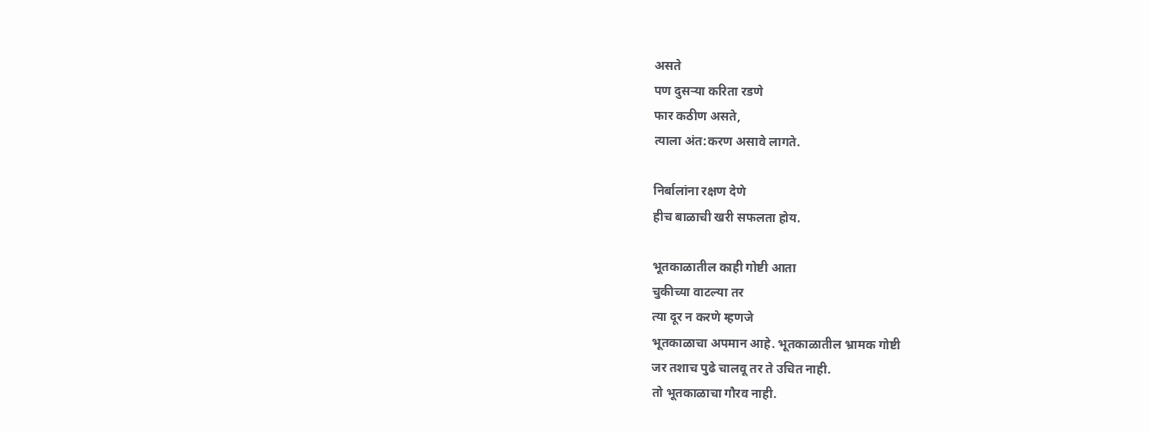असते
पण दुसऱ्या करिता रडणे
फार कठीण असते,
त्याला अंत:करण असावे लागते.

निर्बालांना रक्षण देणे
हीच बाळाची खरी सफलता होय.

भूतकाळातील काही गोष्टी आता
चुकीच्या वाटल्या तर
त्या दूर न करणे म्हणजे
भूतकाळाचा अपमान आहे. भूतकाळातील भ्रामक गोष्टी
जर तशाच पुढे चालवू तर ते उचित नाही.
तो भूतकाळाचा गौरव नाही.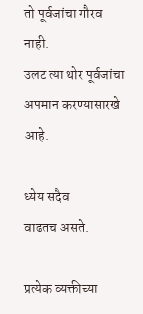तो पूर्वजांचा गौरव नाही.
उलट त्या थोर पूर्वजांचा अपमान करण्यासारखे आहे.

ध्येय सदैव
वाढतच असते.

प्रत्येक व्यक्तीच्या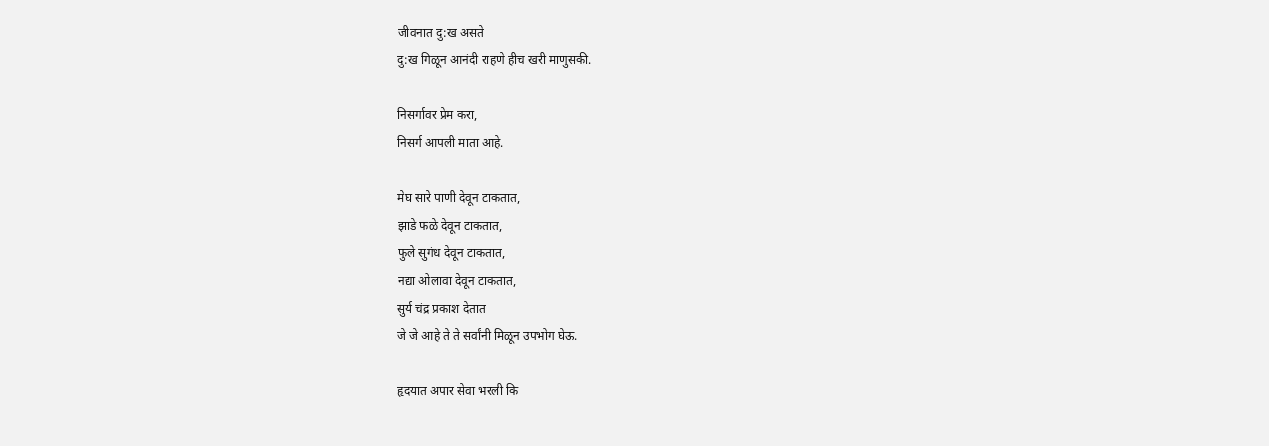जीवनात दु:ख असते
दु:ख गिळून आनंदी राहणे हीच खरी माणुसकी.

निसर्गावर प्रेम करा,
निसर्ग आपली माता आहे.

मेघ सारे पाणी देवून टाकतात,
झाडे फळे देवून टाकतात,
फुले सुगंध देवून टाकतात,
नद्या ओलावा देवून टाकतात,
सुर्य चंद्र प्रकाश देतात
जे जे आहे ते ते सर्वांनी मिळून उपभोग घेऊ.

हृदयात अपार सेवा भरली कि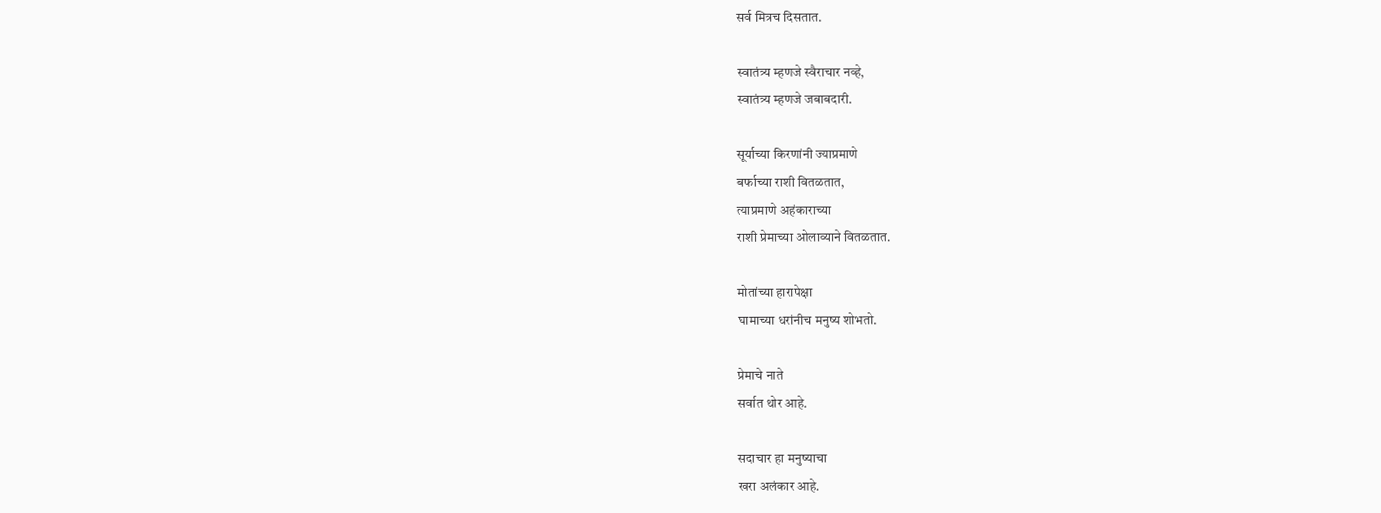सर्व मित्रच दिसतात.

स्वातंत्र्य म्हणजे स्वैराचार नव्हे,
स्वातंत्र्य म्हणजे जबाबदारी.

सूर्याच्या किरणांनी ज्याप्रमाणे
बर्फाच्या राशी वितळतात,
त्याप्रमाणे अहंकाराच्या
राशी प्रेमाच्या ओलाव्याने वितळतात.

मोतांच्या हारापेक्षा
घामाच्या धरांनीच मनुष्य शोभतो.

प्रेमाचे नाते
सर्वात थोर आहे.

सदाचार हा मनुष्याचा
खरा अलंकार आहे.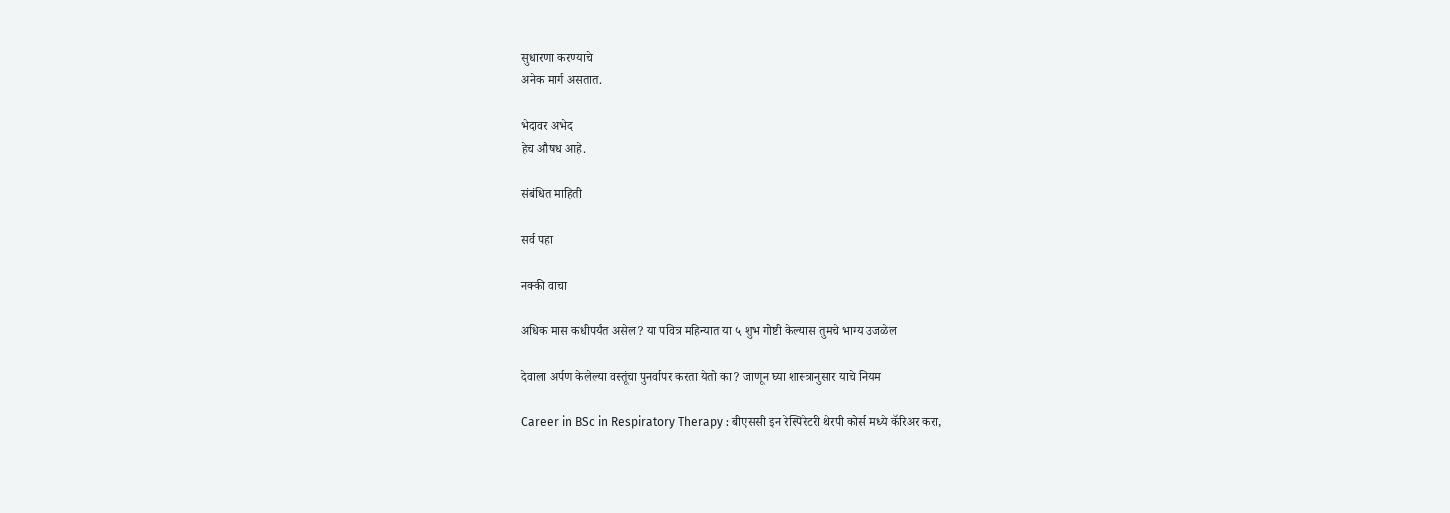सुधारणा करण्याचे
अनेक मार्ग असतात.

भेदावर अभेद
हेच औषध आहे.

संबंधित माहिती

सर्व पहा

नक्की वाचा

अधिक मास कधीपर्यंत असेल? या पवित्र महिन्यात या ५ शुभ गोष्टी केल्यास तुमचे भाग्य उजळेल

देवाला अर्पण केलेल्या वस्तूंचा पुनर्वापर करता येतो का? जाणून घ्या शास्त्रानुसार याचे नियम

Career in BSc in Respiratory Therapy : बीएससी इन रेस्पिरेटरी थेरपी कोर्स मध्ये कॅरिअर करा,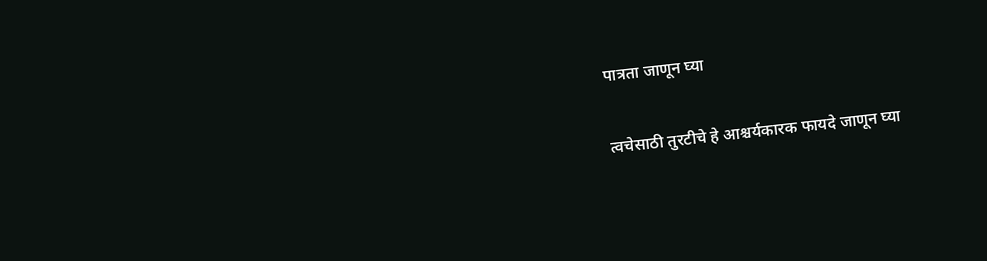पात्रता जाणून घ्या

त्वचेसाठी तुरटीचे हे आश्चर्यकारक फायदे जाणून घ्या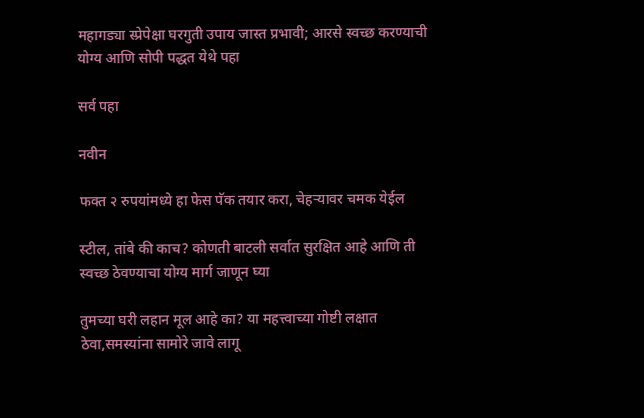महागड्या स्प्रेपेक्षा घरगुती उपाय जास्त प्रभावी; आरसे स्वच्छ करण्याची योग्य आणि सोपी पद्धत येथे पहा

सर्व पहा

नवीन

फक्त २ रुपयांमध्ये हा फेस पॅक तयार करा, चेहऱ्यावर चमक येईल

स्टील, तांबे की काच? कोणती बाटली सर्वात सुरक्षित आहे आणि ती स्वच्छ ठेवण्याचा योग्य मार्ग जाणून घ्या

तुमच्या घरी लहान मूल आहे का? या महत्त्वाच्या गोष्टी लक्षात ठेवा,समस्यांना सामोरे जावे लागू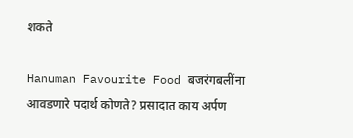शकते

Hanuman Favourite Food बजरंगबलींना आवडणारे पदार्थ कोणते? प्रसादात काय अर्पण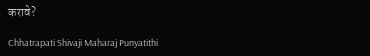करावे?

Chhatrapati Shivaji Maharaj Punyatithi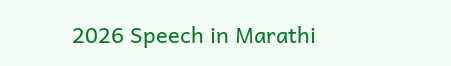2026 Speech in Marathi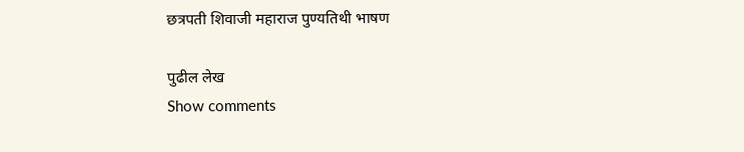छत्रपती शिवाजी महाराज पुण्यतिथी भाषण

पुढील लेख
Show comments